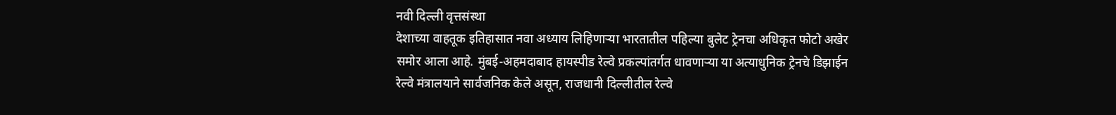नवी दिल्ली वृत्तसंस्था
देशाच्या वाहतूक इतिहासात नवा अध्याय लिहिणाऱ्या भारतातील पहिल्या बुलेट ट्रेनचा अधिकृत फोटो अखेर समोर आला आहे. मुंबई-अहमदाबाद हायस्पीड रेल्वे प्रकल्पांतर्गत धावणाऱ्या या अत्याधुनिक ट्रेनचे डिझाईन रेल्वे मंत्रालयाने सार्वजनिक केले असून, राजधानी दिल्लीतील रेल्वे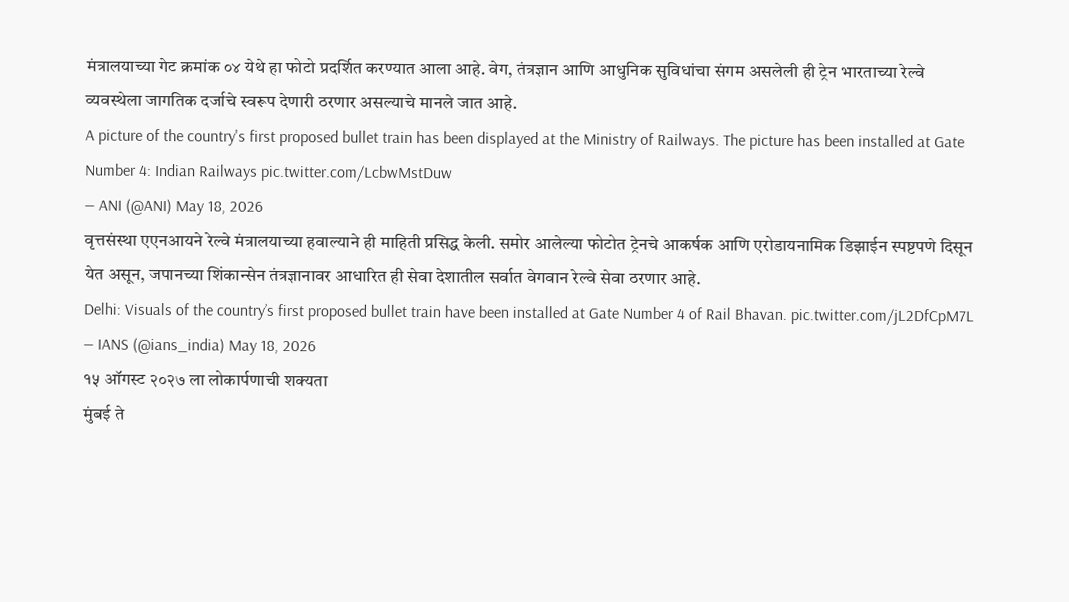मंत्रालयाच्या गेट क्रमांक ०४ येथे हा फोटो प्रदर्शित करण्यात आला आहे. वेग, तंत्रज्ञान आणि आधुनिक सुविधांचा संगम असलेली ही ट्रेन भारताच्या रेल्वे व्यवस्थेला जागतिक दर्जाचे स्वरूप देणारी ठरणार असल्याचे मानले जात आहे.
A picture of the country's first proposed bullet train has been displayed at the Ministry of Railways. The picture has been installed at Gate Number 4: Indian Railways pic.twitter.com/LcbwMstDuw
— ANI (@ANI) May 18, 2026
वृत्तसंस्था एएनआयने रेल्वे मंत्रालयाच्या हवाल्याने ही माहिती प्रसिद्ध केली. समोर आलेल्या फोटोत ट्रेनचे आकर्षक आणि एरोडायनामिक डिझाईन स्पष्टपणे दिसून येत असून, जपानच्या शिंकान्सेन तंत्रज्ञानावर आधारित ही सेवा देशातील सर्वात वेगवान रेल्वे सेवा ठरणार आहे.
Delhi: Visuals of the country’s first proposed bullet train have been installed at Gate Number 4 of Rail Bhavan. pic.twitter.com/jL2DfCpM7L
— IANS (@ians_india) May 18, 2026
१५ ऑगस्ट २०२७ ला लोकार्पणाची शक्यता
मुंबई ते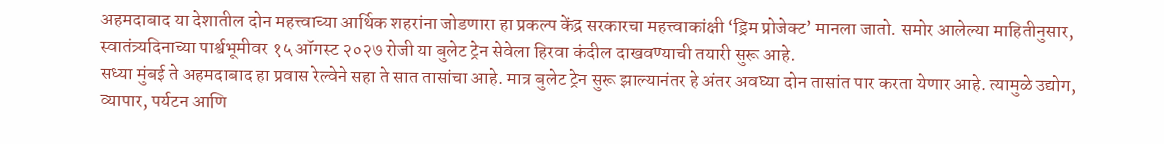अहमदाबाद या देशातील दोन महत्त्वाच्या आर्थिक शहरांना जोडणारा हा प्रकल्प केंद्र सरकारचा महत्त्वाकांक्षी ‘ड्रिम प्रोजेक्ट’ मानला जातो. समोर आलेल्या माहितीनुसार, स्वातंत्र्यदिनाच्या पार्श्वभूमीवर १५ ऑगस्ट २०२७ रोजी या बुलेट ट्रेन सेवेला हिरवा कंदील दाखवण्याची तयारी सुरू आहे.
सध्या मुंबई ते अहमदाबाद हा प्रवास रेल्वेने सहा ते सात तासांचा आहे. मात्र बुलेट ट्रेन सुरू झाल्यानंतर हे अंतर अवघ्या दोन तासांत पार करता येणार आहे. त्यामुळे उद्योग, व्यापार, पर्यटन आणि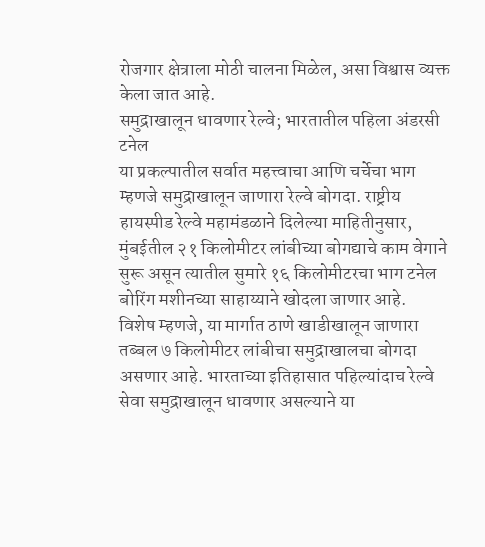रोजगार क्षेत्राला मोठी चालना मिळेल, असा विश्वास व्यक्त केला जात आहे.
समुद्राखालून धावणार रेल्वे; भारतातील पहिला अंडरसी टनेल
या प्रकल्पातील सर्वात महत्त्वाचा आणि चर्चेचा भाग म्हणजे समुद्राखालून जाणारा रेल्वे बोगदा. राष्ट्रीय हायस्पीड रेल्वे महामंडळाने दिलेल्या माहितीनुसार, मुंबईतील २१ किलोमीटर लांबीच्या बोगद्याचे काम वेगाने सुरू असून त्यातील सुमारे १६ किलोमीटरचा भाग टनेल बोरिंग मशीनच्या साहाय्याने खोदला जाणार आहे.
विशेष म्हणजे, या मार्गात ठाणे खाडीखालून जाणारा तब्बल ७ किलोमीटर लांबीचा समुद्राखालचा बोगदा असणार आहे. भारताच्या इतिहासात पहिल्यांदाच रेल्वे सेवा समुद्राखालून धावणार असल्याने या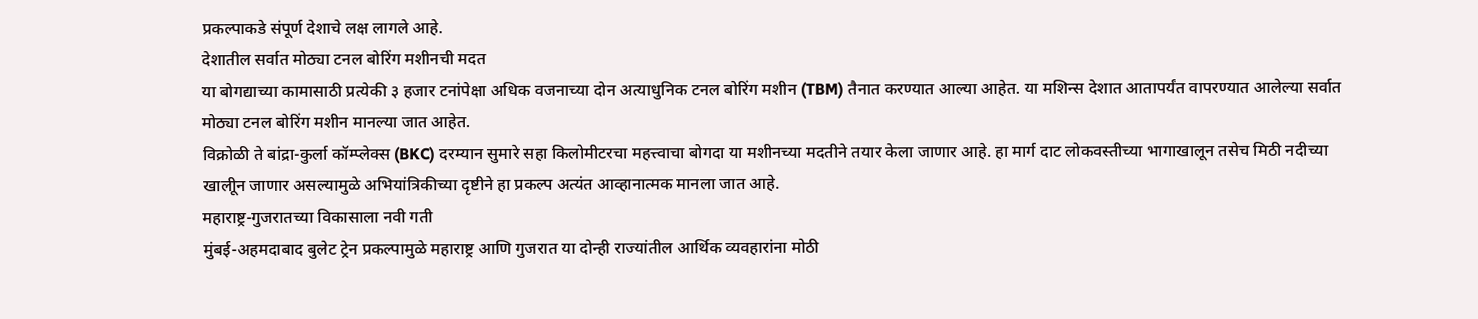प्रकल्पाकडे संपूर्ण देशाचे लक्ष लागले आहे.
देशातील सर्वात मोठ्या टनल बोरिंग मशीनची मदत
या बोगद्याच्या कामासाठी प्रत्येकी ३ हजार टनांपेक्षा अधिक वजनाच्या दोन अत्याधुनिक टनल बोरिंग मशीन (TBM) तैनात करण्यात आल्या आहेत. या मशिन्स देशात आतापर्यंत वापरण्यात आलेल्या सर्वात मोठ्या टनल बोरिंग मशीन मानल्या जात आहेत.
विक्रोळी ते बांद्रा-कुर्ला कॉम्प्लेक्स (BKC) दरम्यान सुमारे सहा किलोमीटरचा महत्त्वाचा बोगदा या मशीनच्या मदतीने तयार केला जाणार आहे. हा मार्ग दाट लोकवस्तीच्या भागाखालून तसेच मिठी नदीच्या खालीून जाणार असल्यामुळे अभियांत्रिकीच्या दृष्टीने हा प्रकल्प अत्यंत आव्हानात्मक मानला जात आहे.
महाराष्ट्र-गुजरातच्या विकासाला नवी गती
मुंबई-अहमदाबाद बुलेट ट्रेन प्रकल्पामुळे महाराष्ट्र आणि गुजरात या दोन्ही राज्यांतील आर्थिक व्यवहारांना मोठी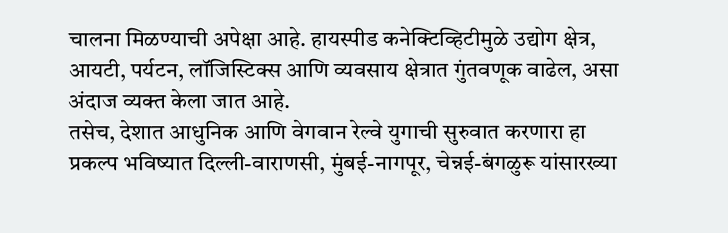चालना मिळण्याची अपेक्षा आहे. हायस्पीड कनेक्टिव्हिटीमुळे उद्योग क्षेत्र, आयटी, पर्यटन, लॉजिस्टिक्स आणि व्यवसाय क्षेत्रात गुंतवणूक वाढेल, असा अंदाज व्यक्त केला जात आहे.
तसेच, देशात आधुनिक आणि वेगवान रेल्वे युगाची सुरुवात करणारा हा प्रकल्प भविष्यात दिल्ली-वाराणसी, मुंबई-नागपूर, चेन्नई-बंगळुरू यांसारख्या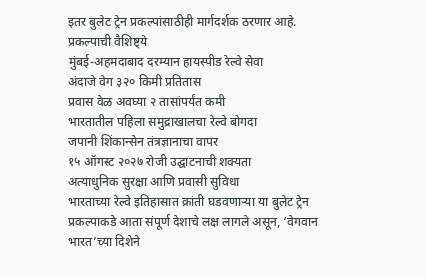इतर बुलेट ट्रेन प्रकल्पांसाठीही मार्गदर्शक ठरणार आहे.
प्रकल्पाची वैशिष्ट्ये
मुंबई-अहमदाबाद दरम्यान हायस्पीड रेल्वे सेवा
अंदाजे वेग ३२० किमी प्रतितास
प्रवास वेळ अवघ्या २ तासांपर्यंत कमी
भारतातील पहिला समुद्राखालचा रेल्वे बोगदा
जपानी शिंकान्सेन तंत्रज्ञानाचा वापर
१५ ऑगस्ट २०२७ रोजी उद्घाटनाची शक्यता
अत्याधुनिक सुरक्षा आणि प्रवासी सुविधा
भारताच्या रेल्वे इतिहासात क्रांती घडवणाऱ्या या बुलेट ट्रेन प्रकल्पाकडे आता संपूर्ण देशाचे लक्ष लागले असून, ‘वेगवान भारत’च्या दिशेने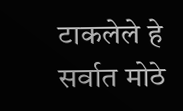टाकलेले हे सर्वात मोठे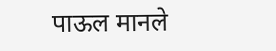पाऊल मानले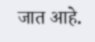जात आहे.